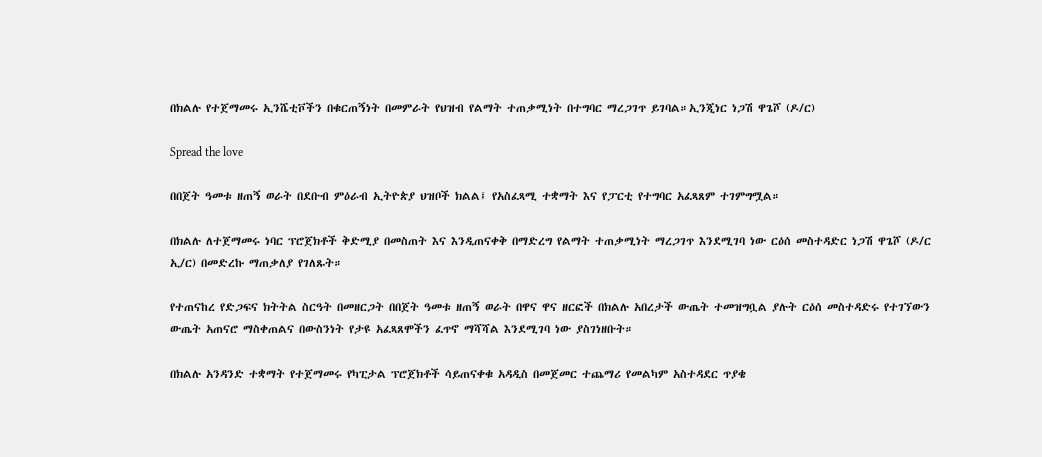በክልሉ የተጀማመሩ ኢንሼቲቮችን በቁርጠኝነት በመምራት የህዝብ የልማት ተጠቃሚነት በተግባር ማረጋገጥ ይገባል።ኢንጂነር ነጋሽ ዋጌሾ (ዶ/ር)

Spread the love

በበጀት ዓመቱ ዘጠኝ ወራት በደቡብ ምዕራብ ኢትዮጵያ ህዝቦች ክልል፤ የአስፈጻሚ ተቋማት እና የፓርቲ የተግባር አፈጻጸም ተገምግሟል።

በክልሉ ለተጀማመሩ ነባር ፕሮጀክቶች ቅድሚያ በመስጠት እና እንዲጠናቀቅ በማድረግ የልማት ተጠቃሚነት ማረጋገጥ እንደሚገባ ነው ርዕሰ መስተዳድር ነጋሽ ዋጌሾ (ዶ/ር ኢ/ር) በመድረኩ ማጠቃለያ የገለጹት።

የተጠናከረ የድጋፍና ክትትል ስርዓት በመዘርጋት በበጀት ዓመቱ ዘጠኝ ወራት በዋና ዋና ዘርፎች በክልሉ አበረታች ውጤት ተመዝግቧል ያሉት ርዕሰ መስተዳድሩ የተገኘውን ውጤት አጠናሮ ማስቀጠልና በውስንነት የታዩ አፈጻጸሞችን ፈጥኖ ማሻሻል እንደሚገባ ነው ያስገነዘቡት።

በክልሉ አንዳንድ ተቋማት የተጀማመሩ የካፒታል ፕሮጀክቶች ሳይጠናቀቁ አዳዲስ በመጀመር ተጨማሪ የመልካም አስተዳደር ጥያቄ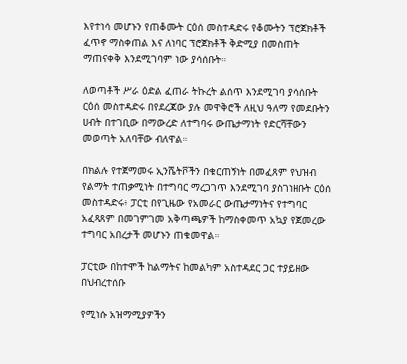እየተነሳ መሆኑን የጠቆሙት ርዕሰ መስተዳድሩ የቆሙትን ፕሮጀክቶች ፈጥኖ ማስቀጠል እና ለነባር ፕሮጀክቶች ቅድሚያ በመስጠት ማጠናቀቅ እንደሚገባም ነው ያሳሰቡት።

ለወጣቶች ሥራ ዕድል ፈጠራ ትኩረት ልሰጥ እንደሚገባ ያሳሰቡት ርዕሰ መስተዳድሩ በየደረጃው ያሉ መዋቅሮች ለዚህ ዓለማ የመደቡትን ሀብት በተገቢው በማውረድ ለተግባሩ ውጤታማነት የድርሻቸውን መወጣት አለባቸው ብለዋል።

በክልሉ የተጀማመሩ ኢንሼትቮችን በቁርጠኝነት በመፈጸም የህዝብ የልማት ተጠቃሚነት በተግባር ማረጋገጥ እንደሚገባ ያስገነዘቡት ርዕሰ መስተዳድሩ፥ ፓርቲ በየጊዜው የአመራር ውጤታማነትና የተግባር አፈጻጸም በመገምገመ አቅጣጫዎች ከማስቀመጥ አኳያ የጀመረው ተግባር አበረታች መሆኑን ጠቁመዋል።

ፓርቲው በከተሞች ከልማትና ከመልካም አስተዳደር ጋር ተያይዘው በህብረተሰቡ

የሚነሱ አዝማሚያዎችን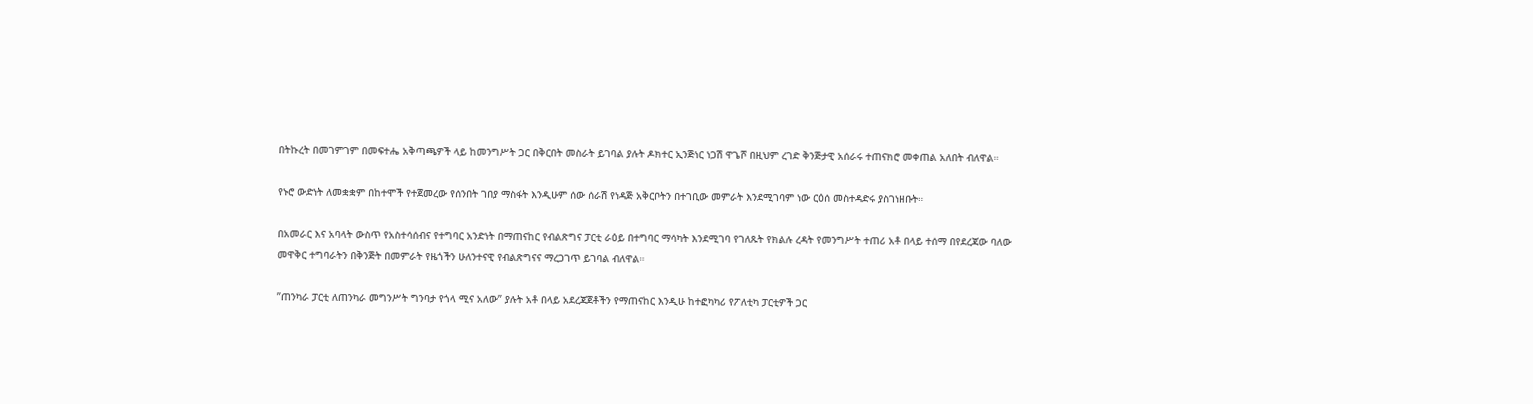በትኩረት በመገምገም በመፍተሔ አቅጣጫዎች ላይ ከመንግሥት ጋር በቅርበት መስራት ይገባል ያሉት ዶክተር ኢንጅነር ነጋሽ ዋጌሾ በዚህም ረገድ ቅንጅታዊ አሰራሩ ተጠናክሮ መቀጠል አለበት ብለዋል።

የኑሮ ውድነት ለመቋቋም በከተሞች የተጀመረው የሰንበት ገበያ ማስፋት እንዲሁም ሰው ሰራሽ የነዳጅ አቅርቦትን በተገቢው መምራት እንደሚገባም ነው ርዕሰ መስተዳድሩ ያስገነዘቡት።

በአመራር እና አባላት ውስጥ የአስተሳሰብና የተግባር አንድነት በማጠናከር የብልጽግና ፓርቲ ራዕይ በተግባር ማሳካት እንደሚገባ የገለጹት የክልሉ ረዳት የመንግሥት ተጠሪ አቶ በላይ ተሰማ በየደረጃው ባለው መዋቅር ተግባራትን በቅንጅት በመምራት የዜጎችን ሁለንተናዊ የብልጽግናና ማረጋገጥ ይገባል ብለዋል።

”ጠንካራ ፓርቲ ለጠንካራ መግንሥት ግንባታ የጎላ ሚና አለው” ያሉት አቶ በላይ አደረጃጀቶችን የማጠናከር እንዲሁ ከተፎካካሪ የፖለቲካ ፓርቲዎች ጋር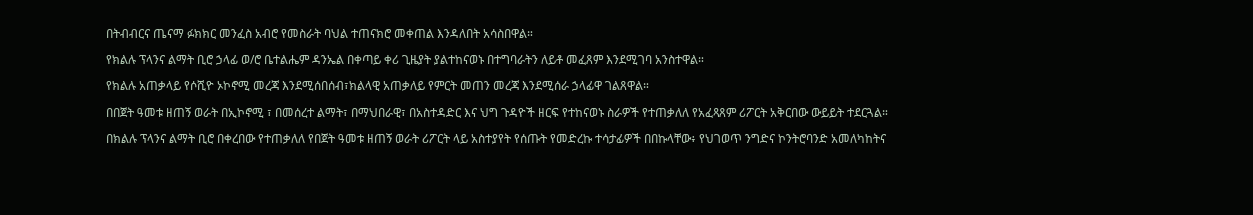በትብብርና ጤናማ ፉክክር መንፈስ አብሮ የመስራት ባህል ተጠናክሮ መቀጠል እንዳለበት አሳስበዋል።

የክልሉ ፕላንና ልማት ቢሮ ኃላፊ ወ/ሮ ቤተልሔም ዳንኤል በቀጣይ ቀሪ ጊዜያት ያልተከናወኑ በተግባራትን ለይቶ መፈጸም እንደሚገባ አንስተዋል።

የክልሉ አጠቃላይ የሶሺዮ ኦኮኖሚ መረጃ እንደሚሰበሰብ፣ክልላዊ አጠቃለይ የምርት መጠን መረጃ እንደሚሰራ ኃላፊዋ ገልጸዋል።

በበጀት ዓመቱ ዘጠኝ ወራት በኢኮኖሚ ፣ በመሰረተ ልማት፣ በማህበራዊ፣ በአስተዳድር እና ህግ ጉዳዮች ዘርፍ የተከናወኑ ስራዎች የተጠቃለለ የአፈጻጸም ሪፖርት አቅርበው ውይይት ተደርጓል።

በክልሉ ፕላንና ልማት ቢሮ በቀረበው የተጠቃለለ የበጀት ዓመቱ ዘጠኝ ወራት ሪፖርት ላይ አስተያየት የሰጡት የመድረኩ ተሳታፊዎች በበኩላቸው፥ የህገወጥ ንግድና ኮንትሮባንድ አመለካከትና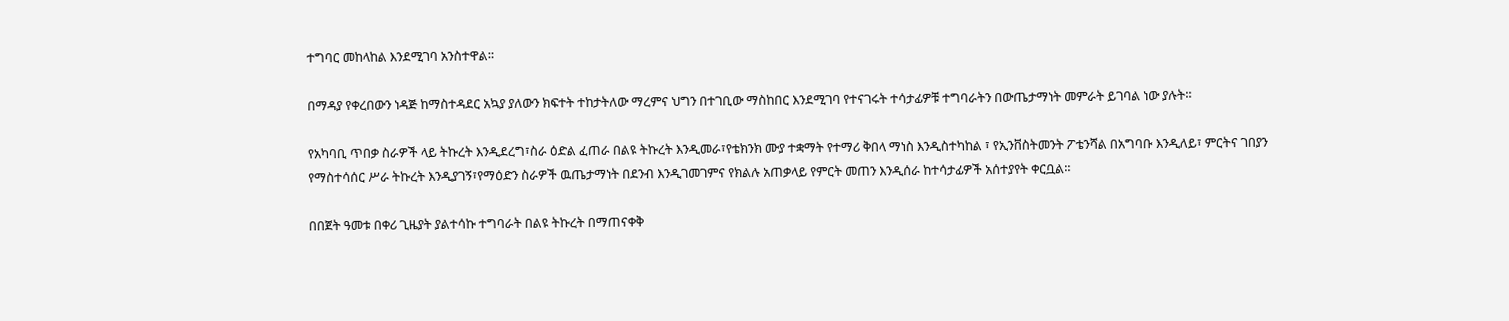ተግባር መከላከል እንደሚገባ አንስተዋል።

በማዳያ የቀረበውን ነዳጅ ከማስተዳደር አኳያ ያለውን ክፍተት ተከታትለው ማረምና ህግን በተገቢው ማስከበር እንደሚገባ የተናገሩት ተሳታፊዎቹ ተግባራትን በውጤታማነት መምራት ይገባል ነው ያሉት።

የአካባቢ ጥበቃ ስራዎች ላይ ትኩረት እንዲደረግ፣ስራ ዕድል ፈጠራ በልዩ ትኩረት እንዲመራ፣የቴክንክ ሙያ ተቋማት የተማሪ ቅበላ ማነስ እንዲስተካከል ፣ የኢንቨስትመንት ፖቴንሻል በአግባቡ እንዲለይ፣ ምርትና ገበያን የማስተሳሰር ሥራ ትኩረት እንዲያገኝ፣የማዕድን ስራዎች ዉጤታማነት በደንብ እንዲገመገምና የክልሉ አጠቃላይ የምርት መጠን እንዲሰራ ከተሳታፊዎች አሰተያየት ቀርቧል።

በበጀት ዓመቱ በቀሪ ጊዜያት ያልተሳኩ ተግባራት በልዩ ትኩረት በማጠናቀቅ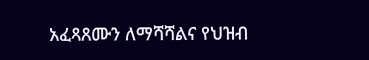አፈጻጸሙን ለማሻሻልና የህዝብ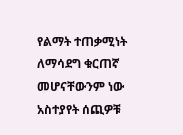የልማት ተጠቃሚነት ለማሳደግ ቁርጠኛ መሆናቸውንም ነው አስተያየት ሰጪዎቹ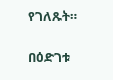የገለጹት።

በዕድገቱ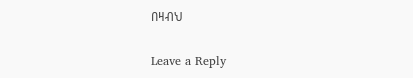በዛብህ

Leave a Reply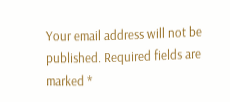Your email address will not be published. Required fields are marked *